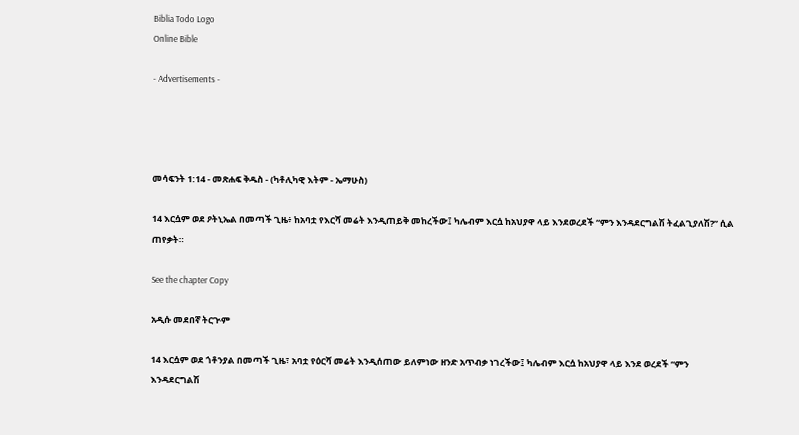Biblia Todo Logo
Online Bible

- Advertisements -




መሳፍንት 1:14 - መጽሐፍ ቅዱስ - (ካቶሊካዊ እትም - ኤማሁስ)

14 እርሷም ወደ ዖትኒኤል በመጣች ጊዜ፥ ከአባቷ የእርሻ መሬት እንዲጠይቅ መከረችው፤ ካሌብም እርሷ ከአህያዋ ላይ እንደወረደች “ምን እንዳደርግልሽ ትፈልጊያለሽ?” ሲል ጠየቃት።

See the chapter Copy

አዲሱ መደበኛ ትርጒም

14 እርሷም ወደ ጎቶንያል በመጣች ጊዜ፣ አባቷ የዕርሻ መሬት እንዲሰጠው ይለምነው ዘንድ አጥብቃ ነገረችው፤ ካሌብም እርሷ ከአህያዋ ላይ እንደ ወረደች “ምን እንዳደርግልሽ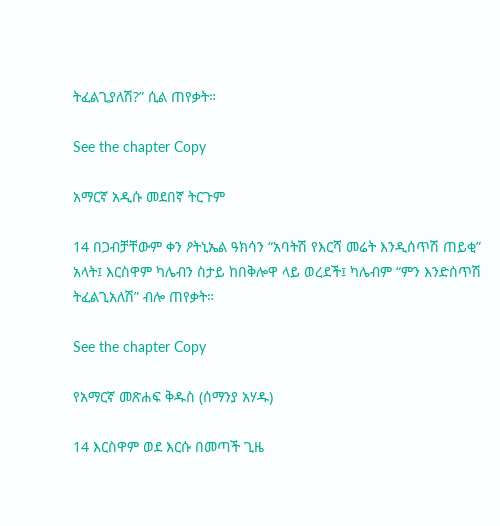ትፈልጊያለሽ?” ሲል ጠየቃት።

See the chapter Copy

አማርኛ አዲሱ መደበኛ ትርጉም

14 በጋብቻቸውም ቀን ዖትኒኤል ዓክሳን “አባትሽ የእርሻ መሬት እንዲሰጥሽ ጠይቂ” አላት፤ እርስዋም ካሌብን ስታይ ከበቅሎዋ ላይ ወረደች፤ ካሌብም “ምን እንድሰጥሽ ትፈልጊአለሽ” ብሎ ጠየቃት።

See the chapter Copy

የአማርኛ መጽሐፍ ቅዱስ (ሰማንያ አሃዱ)

14 እርስዋም ወደ እርሱ በመጣች ጊዜ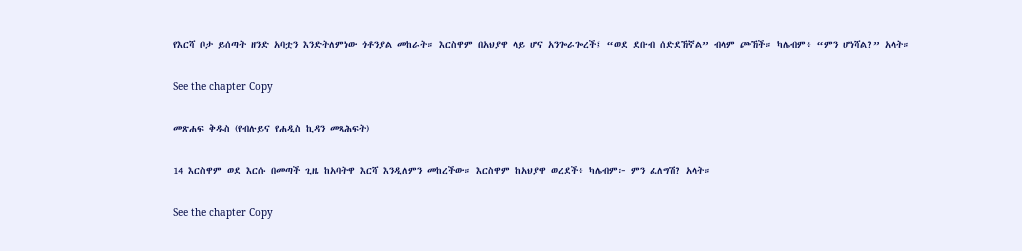የእርሻ ቦታ ይሰጣት ዘንድ አባቷን እንድትለምነው ጎቶንያል መከራት። እርስዋም በአህያዋ ላይ ሆና አንጐራጐረች፤ “ወደ ደቡብ ሰድደኸኛል” ብላም ጮኸች። ካሌብም፥ “ምን ሆነሻል?” አላት።

See the chapter Copy

መጽሐፍ ቅዱስ (የብሉይና የሐዲስ ኪዳን መጻሕፍት)

14 እርስዋም ወደ እርሱ በመጣች ጊዜ ከአባትዋ እርሻ እንዲለምን መከረችው። እርስዋም ከአህያዋ ወረደች፥ ካሌብም፦ ምን ፈለግሽ? አላት።

See the chapter Copy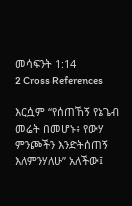መሳፍንት 1:14
2 Cross References

እርሷም “የሰጠኸኝ የኔጌብ መሬት በመሆኑ፥ የውሃ ምንጮችን እንድትሰጠኝ እለምንሃለሁ” አለችው፤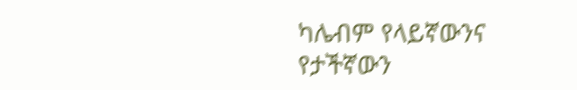ካሌብም የላይኛውንና የታችኛውን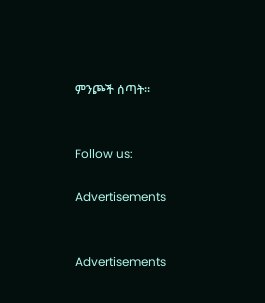ምንጮች ሰጣት።


Follow us:

Advertisements


Advertisements